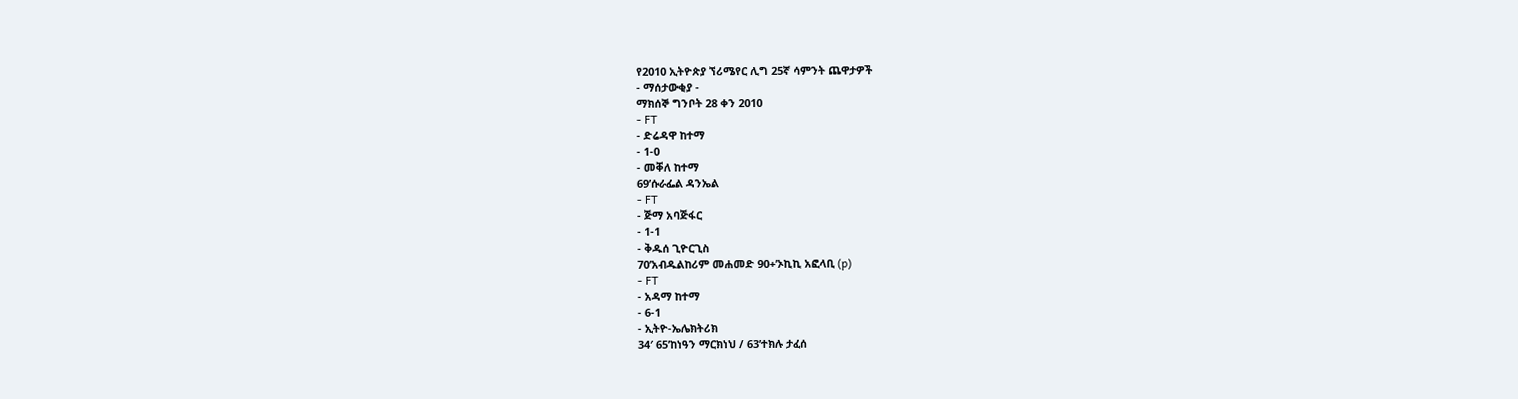የ2010 ኢትዮጵያ ኘሪሜየር ሊግ 25ኛ ሳምንት ጨዋታዎች
- ማሰታውቂያ -
ማክሰኞ ግንቦት 28 ቀን 2010
- FT
- ድሬዳዋ ከተማ
- 1-0
- መቐለ ከተማ
69’ሱራፌል ዳንኤል
- FT
- ጅማ አባጅፋር
- 1-1
- ቅዱሰ ጊዮርጊስ
70’አብዱልከሪም መሐመድ 90+’ኦኪኪ አፎላቢ (p)
- FT
- አዳማ ከተማ
- 6-1
- ኢትዮ-ኤሌክትሪክ
34′ 65’ከነዓን ማርክነህ / 63’ተክሉ ታፈሰ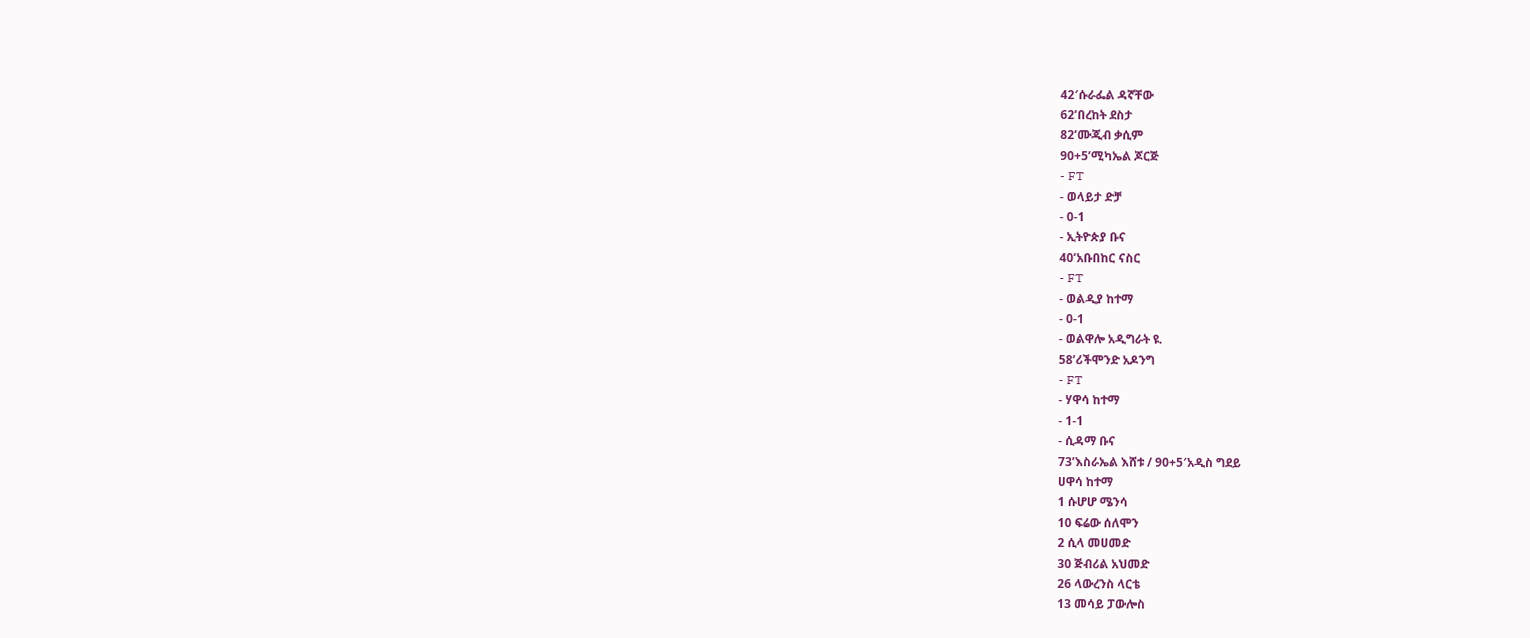42′ሱራፌል ዳኛቸው
62’በረከት ደስታ
82’ሙጂብ ቃሲም
90+5’ሚካኤል ጆርጅ
- FT
- ወላይታ ድቻ
- 0-1
- ኢትዮጵያ ቡና
40’አቡበከር ናስር
- FT
- ወልዲያ ከተማ
- 0-1
- ወልዋሎ አዲግራት ዩ.
58’ሪችሞንድ አዶንግ
- FT
- ሃዋሳ ከተማ
- 1-1
- ሲዳማ ቡና
73’እስራኤል እሸቱ / 90+5′አዲስ ግደይ
ሀዋሳ ከተማ
1 ሱሆሆ ሜንሳ
10 ፍሬው ሰለሞን
2 ሲላ መሀመድ
30 ጅብሪል አህመድ
26 ላውረንስ ላርቴ
13 መሳይ ፓውሎስ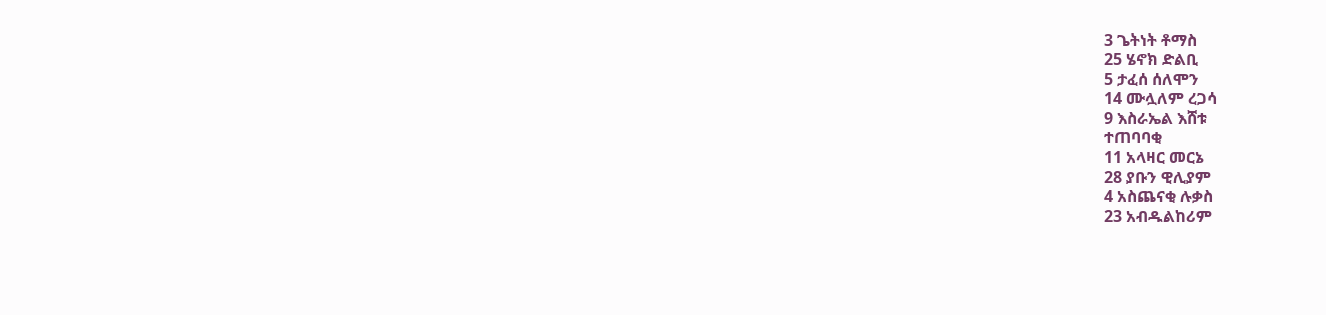3 ጌትነት ቶማስ
25 ሄኖክ ድልቢ
5 ታፈሰ ሰለሞን
14 ሙሏለም ረጋሳ
9 እስራኤል እሸቱ
ተጠባባቂ
11 አላዛር መርኔ
28 ያቡን ዊሊያም
4 አስጨናቂ ሉቃስ
23 አብዱልከሪም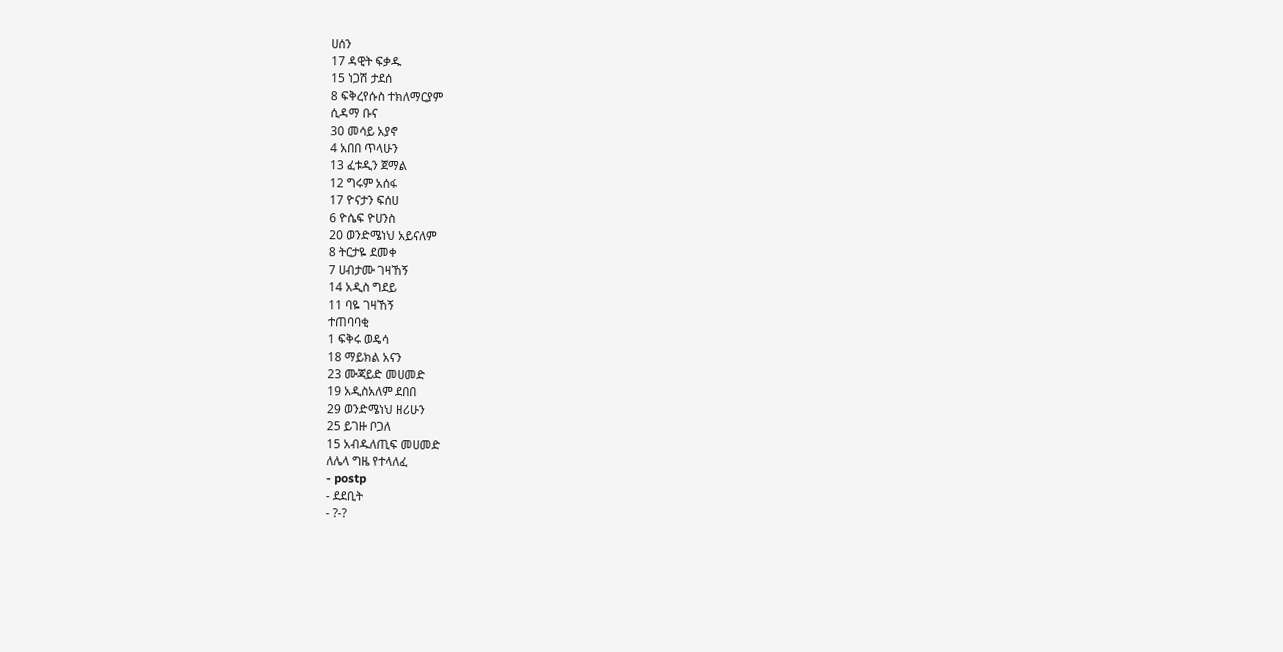ሀሰን
17 ዳዊት ፍቃዱ
15 ነጋሽ ታደሰ
8 ፍቅረየሱስ ተክለማርያም
ሲዳማ ቡና
30 መሳይ አያኖ
4 አበበ ጥላሁን
13 ፈቱዲን ጀማል
12 ግሩም አሰፋ
17 ዮናታን ፍሰሀ
6 ዮሴፍ ዮሀንስ
20 ወንድሜነህ አይናለም
8 ትርታዬ ደመቀ
7 ሀብታሙ ገዛኸኝ
14 አዲስ ግደይ
11 ባዬ ገዛኸኝ
ተጠባባቂ
1 ፍቅሩ ወዴሳ
18 ማይክል አናን
23 ሙጃይድ መሀመድ
19 አዲስአለም ደበበ
29 ወንድሜነህ ዘሪሁን
25 ይገዙ ቦጋለ
15 አብዱለጢፍ መሀመድ
ለሌላ ግዜ የተላለፈ
- postp
- ደደቢት
- ?-?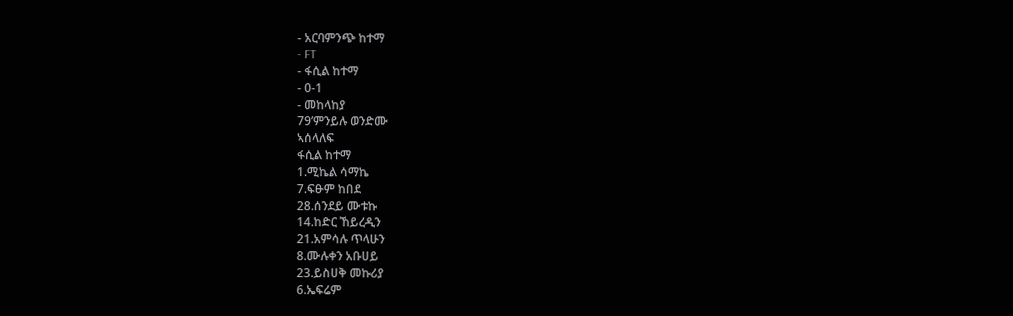- አርባምንጭ ከተማ
- FT
- ፋሲል ከተማ
- 0-1
- መከላከያ
79’ምንይሉ ወንድሙ
ኣሰላለፍ
ፋሲል ከተማ
1.ሚኬል ሳማኬ
7.ፍፁም ከበደ
28.ሰንደይ ሙቱኩ
14.ከድር ኸይረዲን
21.አምሳሉ ጥላሁን
8.ሙሉቀን አቡሀይ
23.ይስሀቅ መኩሪያ
6.ኤፍሬም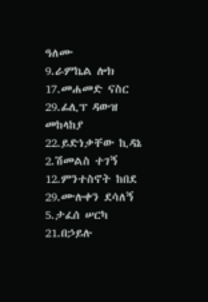ዓለሙ
9.ራምኬል ሎክ
17.መሐመድ ናስር
29.ፊሊፕ ዳውዝ
መከላከያ
22.ይድነቃቸው ኪዳኔ
2.ሽመልስ ተገኝ
12.ምንተስኖት ከበደ
29.ሙሉቀን ደሳለኝ
5.ታፈሰ ሠርካ
21.በኃይሉ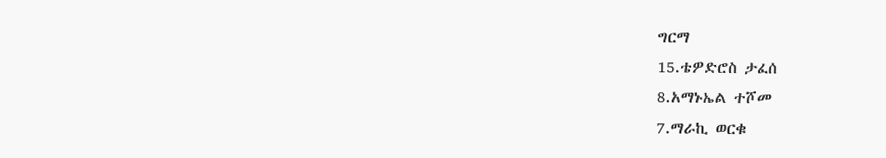ግርማ
15.ቴዎድሮስ ታፈሰ
8.አማኑኤል ተሾመ
7.ማራኪ ወርቁ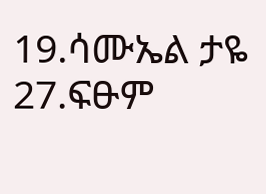19.ሳሙኤል ታዬ
27.ፍፁም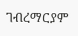ገብረማርያም